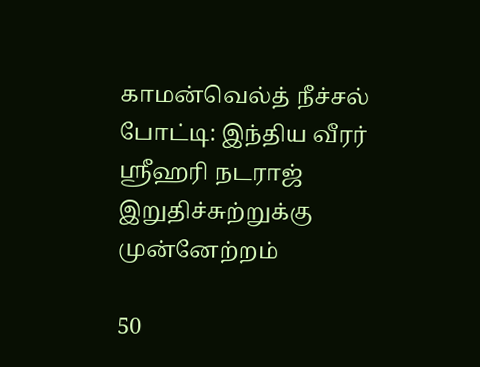காமன்வெல்த் நீச்சல் போட்டி: இந்திய வீரர் ஸ்ரீஹரி நடராஜ் இறுதிச்சுற்றுக்கு முன்னேற்றம்

50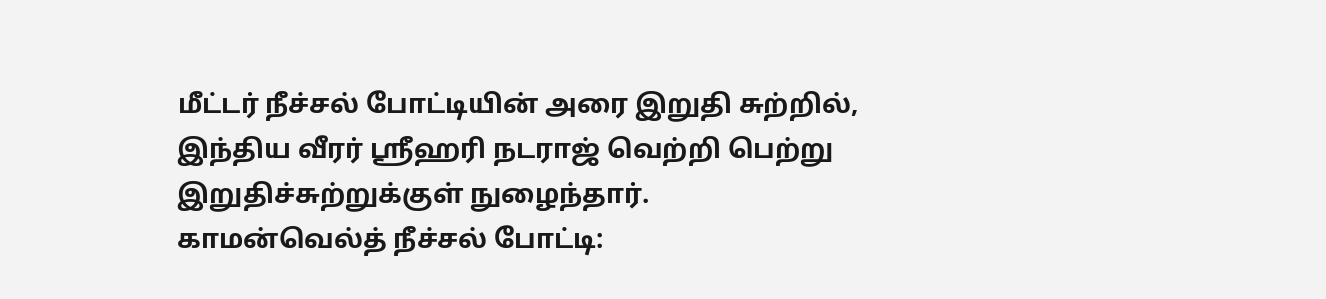மீட்டர் நீச்சல் போட்டியின் அரை இறுதி சுற்றில், இந்திய வீரர் ஸ்ரீஹரி நடராஜ் வெற்றி பெற்று இறுதிச்சுற்றுக்குள் நுழைந்தார்.
காமன்வெல்த் நீச்சல் போட்டி: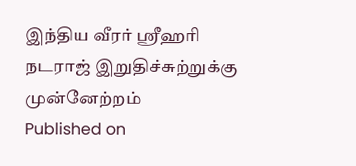இந்திய வீரர் ஸ்ரீஹரி நடராஜ் இறுதிச்சுற்றுக்கு முன்னேற்றம்
Published on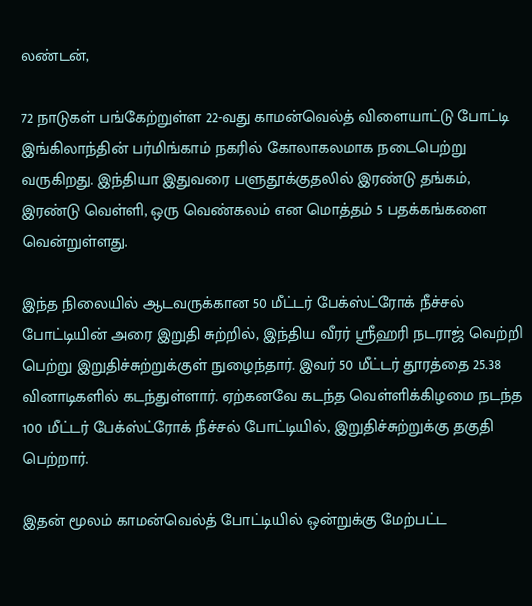லண்டன்,

72 நாடுகள் பங்கேற்றுள்ள 22-வது காமன்வெல்த் விளையாட்டு போட்டி இங்கிலாந்தின் பர்மிங்காம் நகரில் கோலாகலமாக நடைபெற்று வருகிறது. இந்தியா இதுவரை பளுதூக்குதலில் இரண்டு தங்கம், இரண்டு வெள்ளி, ஒரு வெண்கலம் என மொத்தம் 5 பதக்கங்களை வென்றுள்ளது.

இந்த நிலையில் ஆடவருக்கான 50 மீட்டர் பேக்ஸ்ட்ரோக் நீச்சல் போட்டியின் அரை இறுதி சுற்றில், இந்திய வீரர் ஸ்ரீஹரி நடராஜ் வெற்றி பெற்று இறுதிச்சுற்றுக்குள் நுழைந்தார். இவர் 50 மீட்டர் தூரத்தை 25.38 வினாடிகளில் கடந்துள்ளார். ஏற்கனவே கடந்த வெள்ளிக்கிழமை நடந்த 100 மீட்டர் பேக்ஸ்ட்ரோக் நீச்சல் போட்டியில், இறுதிச்சுற்றுக்கு தகுதி பெற்றார்.

இதன் மூலம் காமன்வெல்த் போட்டியில் ஒன்றுக்கு மேற்பட்ட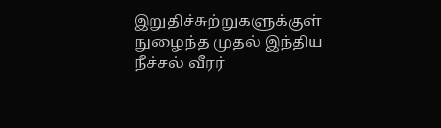இறுதிச்சுற்றுகளுக்குள் நுழைந்த முதல் இந்திய நீச்சல் வீரர்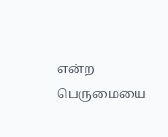என்ற பெருமையை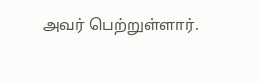அவர் பெற்றுள்ளார்.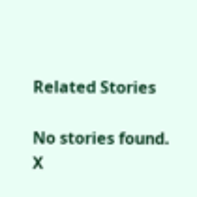Related Stories

No stories found.
X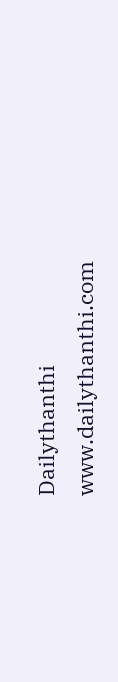Dailythanthi
www.dailythanthi.com